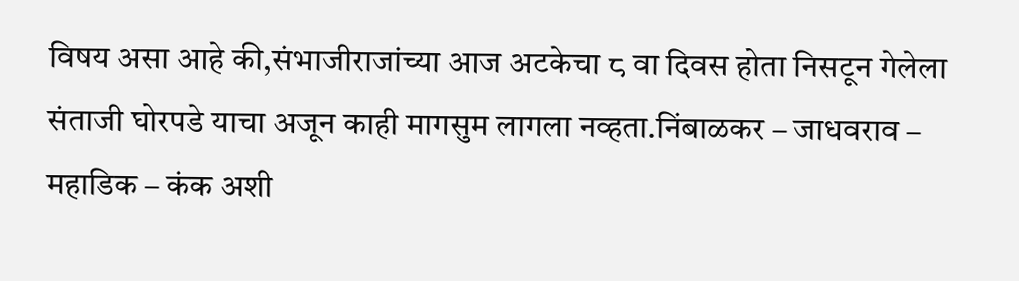विषय असा आहे की,संभाजीराजांच्या आज अटकेचा ८ वा दिवस होता निसटून गेलेला
संताजी घोरपडे याचा अजून काही मागसुम लागला नव्हता.निंबाळकर – जाधवराव –
महाडिक – कंक अशी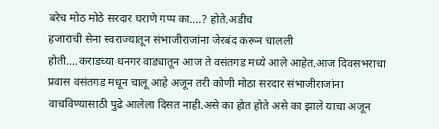बरेच मोठ मोठे सरदार घराणे गप्प का....? होते.अडीच
हजाराची सेना स्वराज्यातून संभाजीराजांना जेरबंद करून चालली
होती....कराडच्या धनगर वाड्यातून आज ते वसंतगड मध्ये आले आहेत.आज दिवसभराचा
प्रवास वसंतगड मधून चालू आहे अजून तरी कोणी मोठा सरदार संभाजीराजांना
वाचविण्यासाठी पुढे आलेला दिसत नाही.असे का होत होते असे का झाले याचा अजून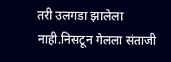तरी उलगडा झालेला नाही.निसटून गेलला संताजी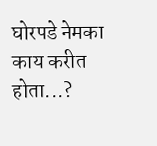घोरपडे नेमका काय करीत
होता...?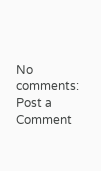No comments:
Post a Comment